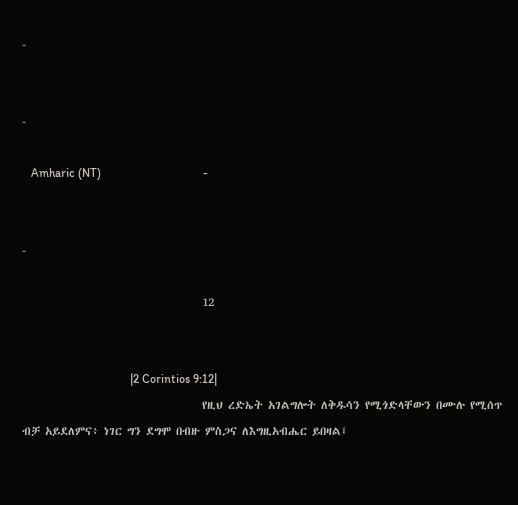-


-

   Amharic (NT)                                  -


-

                                    12


                                    |2 Corintios 9:12|
                                    የዚህ ረድኤት አገልግሎት ለቅዱሳን የሚጎድላቸውን በሙሉ የሚሰጥ ብቻ አይደለምና፥ ነገር ግን ደግሞ በብዙ ምስጋና ለእግዚአብሔር ይበዛል፤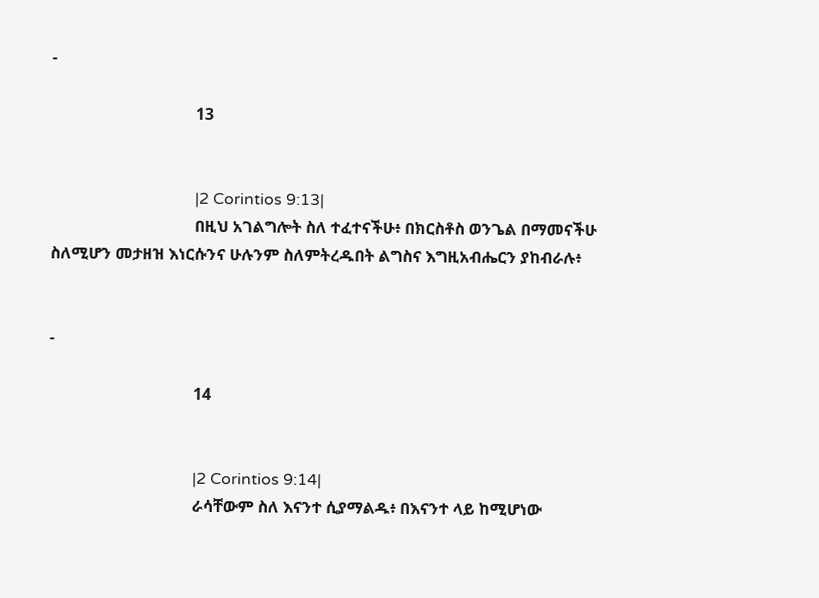-

                                    13


                                    |2 Corintios 9:13|
                                    በዚህ አገልግሎት ስለ ተፈተናችሁ፥ በክርስቶስ ወንጌል በማመናችሁ ስለሚሆን መታዘዝ እነርሱንና ሁሉንም ስለምትረዱበት ልግስና እግዚአብሔርን ያከብራሉ፥


-

                                    14


                                    |2 Corintios 9:14|
                                    ራሳቸውም ስለ እናንተ ሲያማልዱ፥ በእናንተ ላይ ከሚሆነው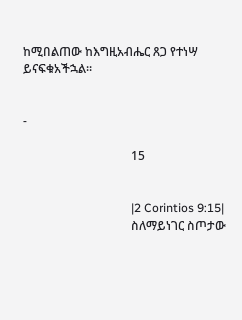ከሚበልጠው ከእግዚአብሔር ጸጋ የተነሣ ይናፍቁአችኋል።


-

                                    15


                                    |2 Corintios 9:15|
                                    ስለማይነገር ስጦታው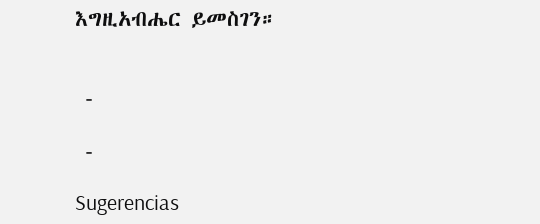እግዚአብሔር ይመስገን።


 -

 -

Sugerencias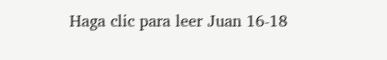Haga clic para leer Juan 16-18